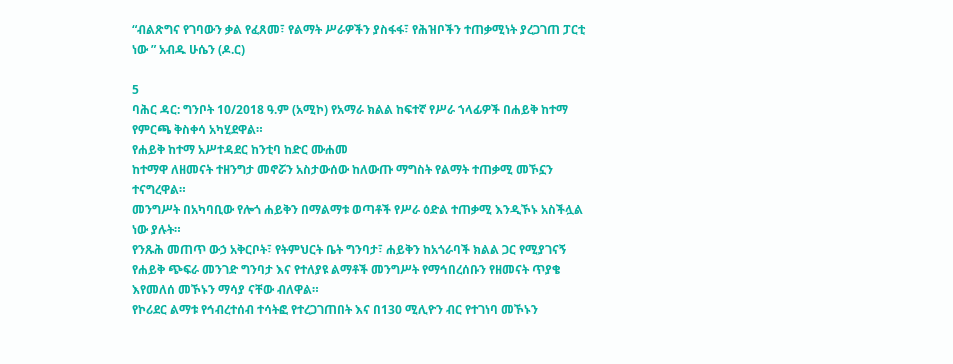“ብልጽግና የገባውን ቃል የፈጸመ፣ የልማት ሥራዎችን ያስፋፋ፣ የሕዝቦችን ተጠቃሚነት ያረጋገጠ ፓርቲ ነው ” አብዱ ሁሴን (ዶ.ር)

5
ባሕር ዳር: ግንቦት 10/2018 ዓ.ም (አሚኮ) የአማራ ክልል ከፍተኛ የሥራ ኀላፊዎች በሐይቅ ከተማ የምርጫ ቅስቀሳ አካሂደዋል።
የሐይቅ ከተማ አሥተዳደር ከንቲባ ከድር ሙሐመ
ከተማዋ ለዘመናት ተዘንግታ መኖሯን አስታውሰው ከለውጡ ማግስት የልማት ተጠቃሚ መኾኗን ተናግረዋል።
መንግሥት በአካባቢው የሎጎ ሐይቅን በማልማቱ ወጣቶች የሥራ ዕድል ተጠቃሚ እንዲኾኑ አስችሏል ነው ያሉት።
የንጹሕ መጠጥ ውኃ አቅርቦት፣ የትምህርት ቤት ግንባታ፣ ሐይቅን ከአጎራባች ክልል ጋር የሚያገናኝ የሐይቅ ጭፍራ መንገድ ግንባታ እና የተለያዩ ልማቶች መንግሥት የማኅበረሰቡን የዘመናት ጥያቄ እየመለሰ መኾኑን ማሳያ ናቸው ብለዋል።
የኮሪደር ልማቱ የኅብረተሰብ ተሳትፎ የተረጋገጠበት እና በ130 ሚሊዮን ብር የተገነባ መኾኑን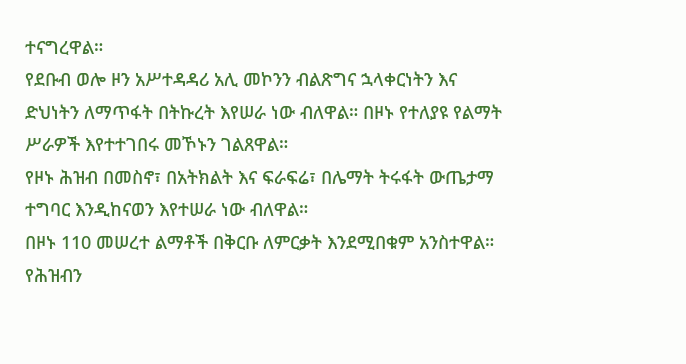ተናግረዋል።
የደቡብ ወሎ ዞን አሥተዳዳሪ አሊ መኮንን ብልጽግና ኋላቀርነትን እና ድህነትን ለማጥፋት በትኩረት እየሠራ ነው ብለዋል። በዞኑ የተለያዩ የልማት ሥራዎች እየተተገበሩ መኾኑን ገልጸዋል።
የዞኑ ሕዝብ በመስኖ፣ በአትክልት እና ፍራፍሬ፣ በሌማት ትሩፋት ውጤታማ ተግባር እንዲከናወን እየተሠራ ነው ብለዋል።
በዞኑ 110 መሠረተ ልማቶች በቅርቡ ለምርቃት እንደሚበቁም አንስተዋል። የሕዝብን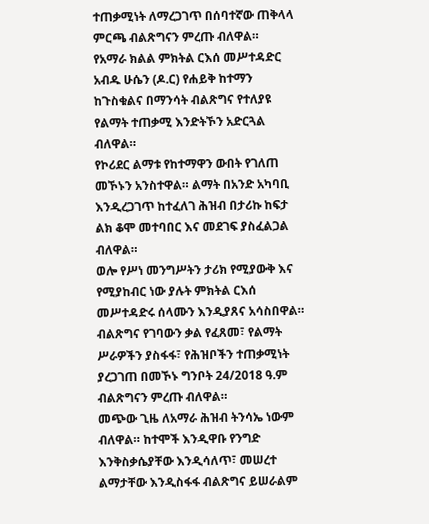ተጠቃሚነት ለማረጋገጥ በሰባተኛው ጠቅላላ ምርጫ ብልጽግናን ምረጡ ብለዋል።
የአማራ ክልል ምክትል ርእሰ መሥተዳድር አብዱ ሁሴን (ዶ.ር) የሐይቅ ከተማን ከጉስቁልና በማንሳት ብልጽግና የተለያዩ የልማት ተጠቃሚ እንድትኾን አድርጓል ብለዋል።
የኮሪደር ልማቱ የከተማዋን ውበት የገለጠ መኾኑን አንስተዋል። ልማት በአንድ አካባቢ እንዲረጋገጥ ከተፈለገ ሕዝብ በታሪኩ ከፍታ ልክ ቆሞ መተባበር እና መደገፍ ያስፈልጋል ብለዋል።
ወሎ የሥነ መንግሥትን ታሪክ የሚያውቅ እና የሚያከብር ነው ያሉት ምክትል ርእሰ መሥተዳድሩ ሰላሙን እንዲያጸና አሳስበዋል።
ብልጽግና የገባውን ቃል የፈጸመ፣ የልማት ሥራዎችን ያስፋፋ፣ የሕዝቦችን ተጠቃሚነት ያረጋገጠ በመኾኑ ግንቦት 24/2018 ዓ.ም ብልጽግናን ምረጡ ብለዋል።
መጭው ጊዜ ለአማራ ሕዝብ ትንሳኤ ነውም ብለዋል። ከተሞች እንዲዋቡ የንግድ እንቅስቃሴያቸው እንዲሳለጥ፣ መሠረተ ልማታቸው እንዲስፋፋ ብልጽግና ይሠራልም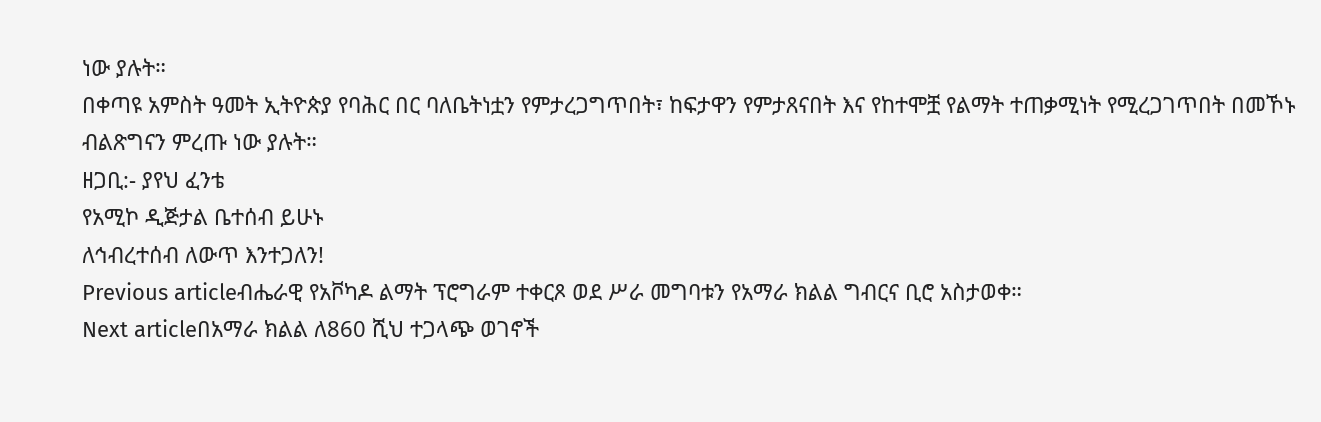ነው ያሉት።
በቀጣዩ አምስት ዓመት ኢትዮጵያ የባሕር በር ባለቤትነቷን የምታረጋግጥበት፣ ከፍታዋን የምታጸናበት እና የከተሞቿ የልማት ተጠቃሚነት የሚረጋገጥበት በመኾኑ ብልጽግናን ምረጡ ነው ያሉት።
ዘጋቢ:- ያየህ ፈንቴ
የአሚኮ ዲጅታል ቤተሰብ ይሁኑ
ለኅብረተሰብ ለውጥ እንተጋለን!
Previous articleብሔራዊ የአቮካዶ ልማት ፕሮግራም ተቀርጾ ወደ ሥራ መግባቱን የአማራ ክልል ግብርና ቢሮ አስታወቀ።
Next articleበአማራ ክልል ለ860 ሺህ ተጋላጭ ወገኖች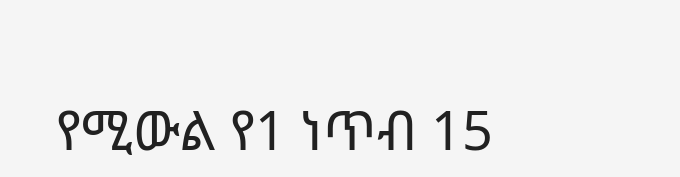የሚውል የ1 ነጥብ 15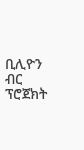ቢሊዮን ብር ፕሮጀክት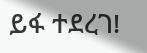ይፋ ተደረገ!